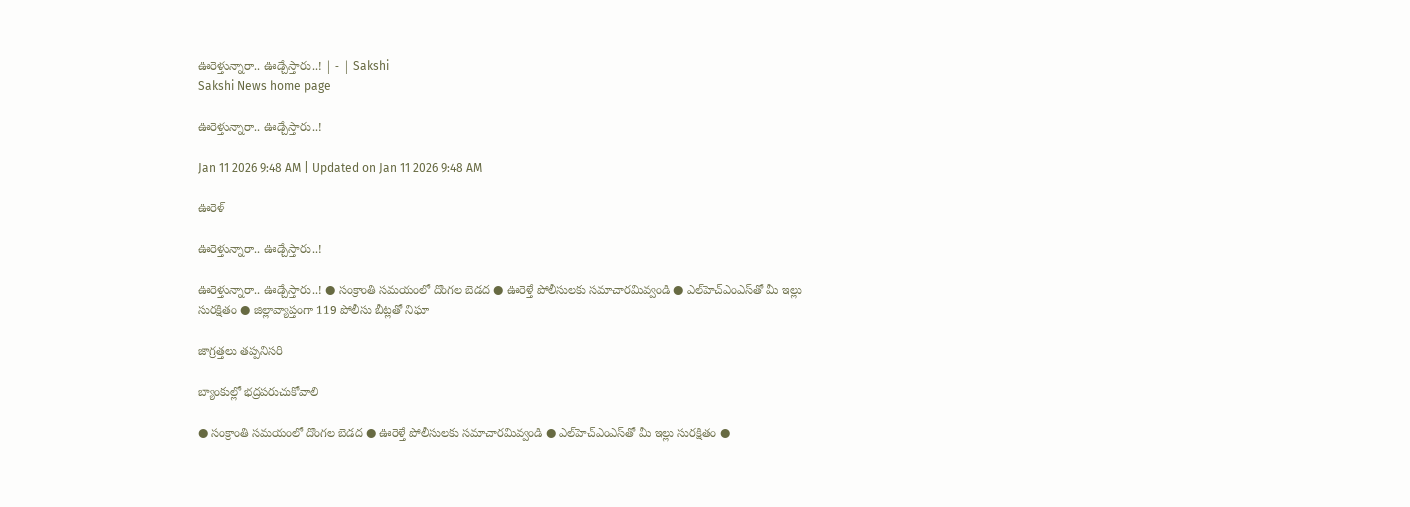ఊరెళ్తున్నారా.. ఊడ్చేస్తారు..! | - | Sakshi
Sakshi News home page

ఊరెళ్తున్నారా.. ఊడ్చేస్తారు..!

Jan 11 2026 9:48 AM | Updated on Jan 11 2026 9:48 AM

ఊరెళ్

ఊరెళ్తున్నారా.. ఊడ్చేస్తారు..!

ఊరెళ్తున్నారా.. ఊడ్చేస్తారు..! ● సంక్రాంతి సమయంలో దొంగల బెడద ● ఊరెళ్తే పోలీసులకు సమాచారమివ్వండి ● ఎల్‌హెచ్‌ఎంఎస్‌తో మీ ఇల్లు సురక్షితం ● జిల్లావ్యాప్తంగా 119 పోలీసు బీట్లతో నిఘా

జాగ్రత్తలు తప్పనిసరి

బ్యాంకుల్లో భద్రపరుచుకోవాలి

● సంక్రాంతి సమయంలో దొంగల బెడద ● ఊరెళ్తే పోలీసులకు సమాచారమివ్వండి ● ఎల్‌హెచ్‌ఎంఎస్‌తో మీ ఇల్లు సురక్షితం ●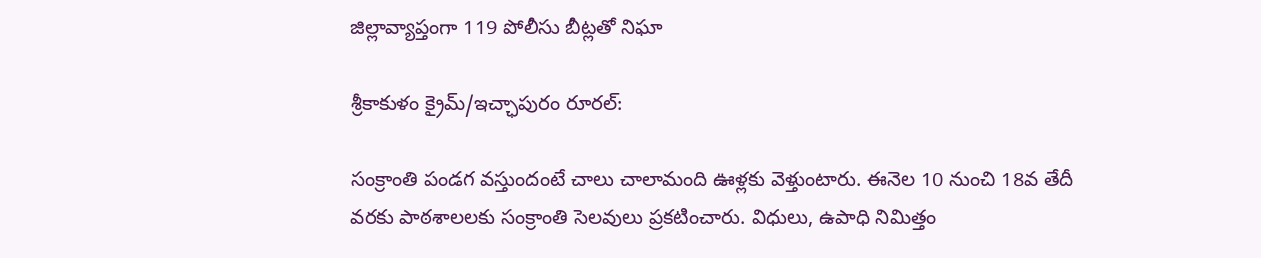జిల్లావ్యాప్తంగా 119 పోలీసు బీట్లతో నిఘా

శ్రీకాకుళం క్రైమ్‌/ఇచ్ఛాపురం రూరల్‌:

సంక్రాంతి పండగ వస్తుందంటే చాలు చాలామంది ఊళ్లకు వెళ్తుంటారు. ఈనెల 10 నుంచి 18వ తేదీ వరకు పాఠశాలలకు సంక్రాంతి సెలవులు ప్రకటించారు. విధులు, ఉపాధి నిమిత్తం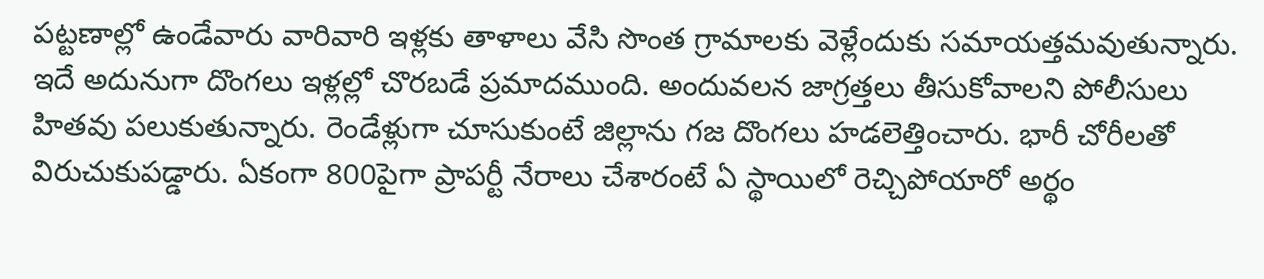పట్టణాల్లో ఉండేవారు వారివారి ఇళ్లకు తాళాలు వేసి సొంత గ్రామాలకు వెళ్లేందుకు సమాయత్తమవుతున్నారు. ఇదే అదునుగా దొంగలు ఇళ్లల్లో చొరబడే ప్రమాదముంది. అందువలన జాగ్రత్తలు తీసుకోవాలని పోలీసులు హితవు పలుకుతున్నారు. రెండేళ్లుగా చూసుకుంటే జిల్లాను గజ దొంగలు హడలెత్తించారు. భారీ చోరీలతో విరుచుకుపడ్డారు. ఏకంగా 800పైగా ప్రాపర్టీ నేరాలు చేశారంటే ఏ స్థాయిలో రెచ్చిపోయారో అర్థం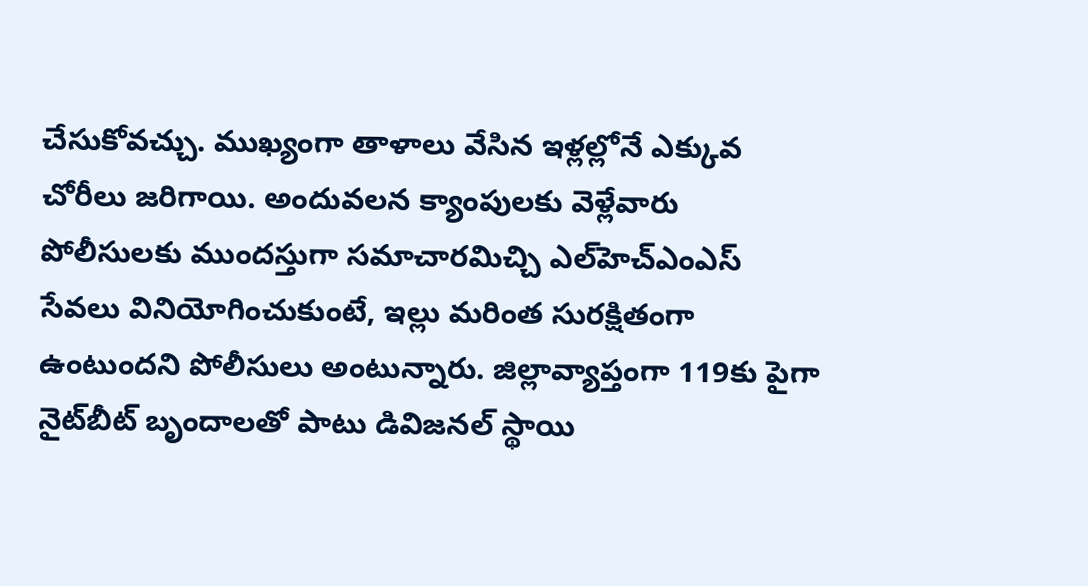చేసుకోవచ్చు. ముఖ్యంగా తాళాలు వేసిన ఇళ్లల్లోనే ఎక్కువ చోరీలు జరిగాయి. అందువలన క్యాంపులకు వెళ్లేవారు పోలీసులకు ముందస్తుగా సమాచారమిచ్చి ఎల్‌హెచ్‌ఎంఎస్‌ సేవలు వినియోగించుకుంటే, ఇల్లు మరింత సురక్షితంగా ఉంటుందని పోలీసులు అంటున్నారు. జిల్లావ్యాప్తంగా 119కు పైగా నైట్‌బీట్‌ బృందాలతో పాటు డివిజనల్‌ స్థాయి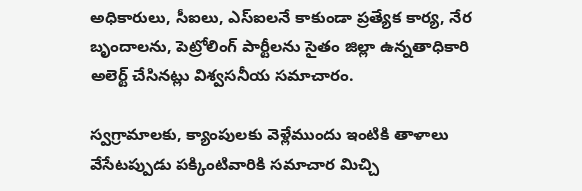అధికారులు, సీఐలు, ఎస్‌ఐలనే కాకుండా ప్రత్యేక కార్య, నేర బృందాలను, పెట్రోలింగ్‌ పార్టీలను సైతం జిల్లా ఉన్నతాధికారి అలెర్ట్‌ చేసినట్లు విశ్వసనీయ సమాచారం.

స్వగ్రామాలకు, క్యాంపులకు వెళ్లేముందు ఇంటికి తాళాలు వేసేటప్పుడు పక్కింటివారికి సమాచార మిచ్చి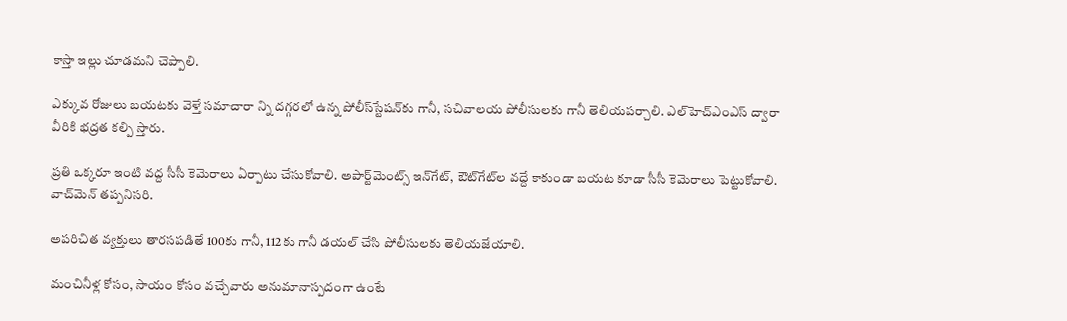కాస్తా ఇల్లు చూడమని చెప్పాలి.

ఎక్కువ రోజులు బయటకు వెళ్తే సమాచారా న్ని దగ్గరలో ఉన్న పోలీస్‌స్టేషన్‌కు గానీ, సచివాలయ పోలీసులకు గానీ తెలియపర్చాలి. ఎల్‌హెచ్‌ఎంఎస్‌ ద్వారా వీరికి భద్రత కల్పి స్తారు.

ప్రతి ఒక్కరూ ఇంటి వద్ద సీసీ కెమెరాలు ఏర్పాటు చేసుకోవాలి. అపార్ట్‌మెంట్స్‌ ఇన్‌గేట్‌, ఔట్‌గేట్‌ల వద్దే కాకుండా బయట కూడా సీసీ కెమెరాలు పెట్టుకోవాలి. వాచ్‌మెన్‌ తప్పనిసరి.

అపరిచిత వ్యక్తులు తారసపడితే 100కు గానీ, 112కు గానీ డయల్‌ చేసి పోలీసులకు తెలియజేయాలి.

మంచినీళ్ల కోసం, సాయం కోసం వచ్చేవారు అనుమానాస్పదంగా ఉంటే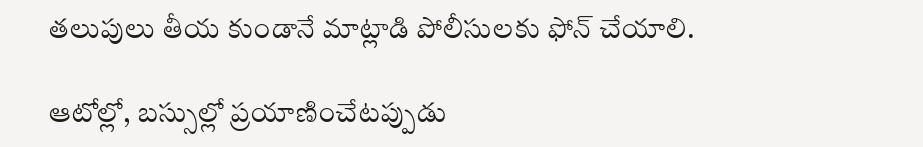తలుపులు తీయ కుండానే మాట్లాడి పోలీసులకు ఫోన్‌ చేయాలి.

ఆటోల్లో, బస్సుల్లో ప్రయాణించేటప్పుడు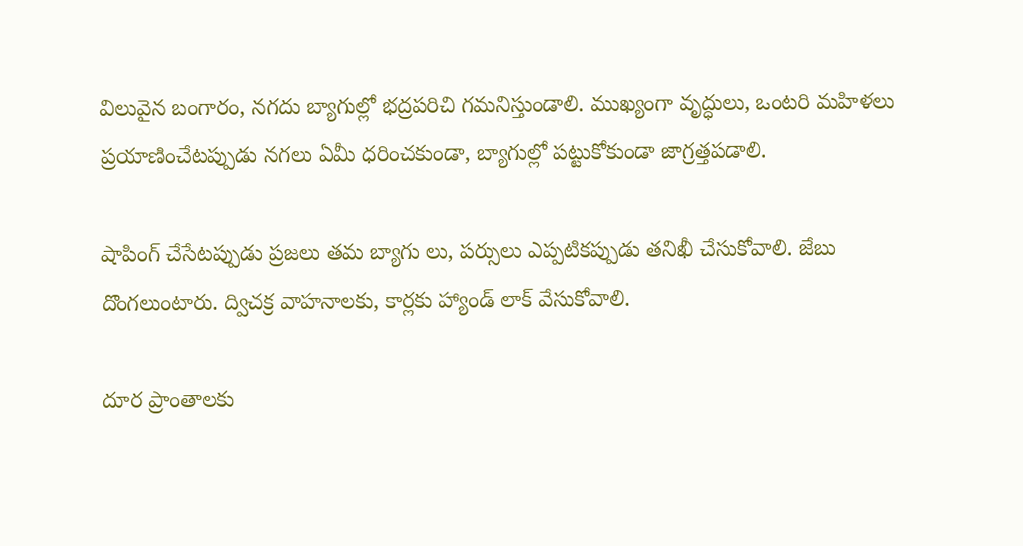విలువైన బంగారం, నగదు బ్యాగుల్లో భద్రపరిచి గమనిస్తుండాలి. ముఖ్యంగా వృద్ధులు, ఒంటరి మహిళలు ప్రయాణించేటప్పుడు నగలు ఏమీ ధరించకుండా, బ్యాగుల్లో పట్టుకోకుండా జాగ్రత్తపడాలి.

షాపింగ్‌ చేసేటప్పుడు ప్రజలు తమ బ్యాగు లు, పర్సులు ఎప్పటికప్పుడు తనిఖీ చేసుకోవాలి. జేబు దొంగలుంటారు. ద్విచక్ర వాహనాలకు, కార్లకు హ్యాండ్‌ లాక్‌ వేసుకోవాలి.

దూర ప్రాంతాలకు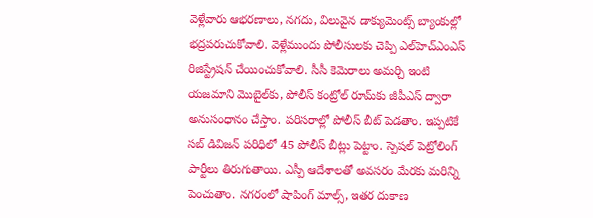వెళ్లేవారు ఆభరణాలు, నగదు, విలువైన డాక్యుమెంట్స్‌ బ్యాంకుల్లో భద్రపరుచుకోవాలి. వెళ్లేముందు పోలీసులకు చెప్పి ఎల్‌హెచ్‌ఎంఎస్‌ రిజిస్ట్రేషన్‌ చేయించుకోవాలి. సీసీ కెమెరాలు అమర్చి ఇంటి యజమాని మొబైల్‌కు, పోలీస్‌ కంట్రోల్‌ రూమ్‌కు జీపీఎస్‌ ద్వారా అనుసంధానం చేస్తాం. పరిసరాల్లో పోలీస్‌ బీట్‌ పెడతాం. ఇప్పటికే సబ్‌ డివిజన్‌ పరిధిలో 45 పోలీస్‌ బీట్లు పెట్టాం. స్పెషల్‌ పెట్రోలింగ్‌ పార్టీలు తిరుగుతాయి. ఎస్పీ ఆదేశాలతో అవసరం మేరకు మరిన్ని పెంచుతాం. నగరంలో షాపింగ్‌ మాల్స్‌, ఇతర దుకాణ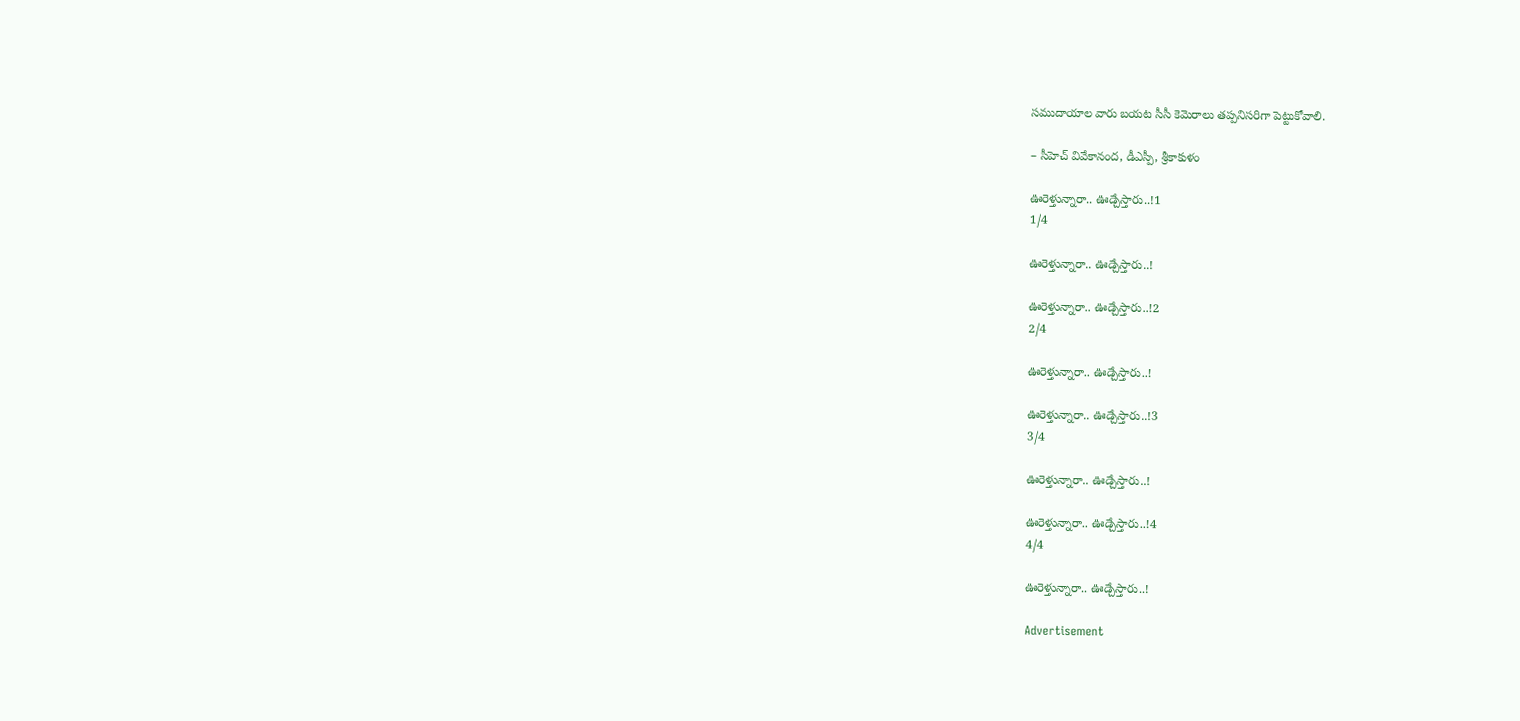సముదాయాల వారు బయట సీసీ కెమెరాలు తప్పనిసరిగా పెట్టుకోవాలి.

– సీహెచ్‌ వివేకానంద, డీఎస్పీ, శ్రీకాకుళం

ఊరెళ్తున్నారా.. ఊడ్చేస్తారు..!1
1/4

ఊరెళ్తున్నారా.. ఊడ్చేస్తారు..!

ఊరెళ్తున్నారా.. ఊడ్చేస్తారు..!2
2/4

ఊరెళ్తున్నారా.. ఊడ్చేస్తారు..!

ఊరెళ్తున్నారా.. ఊడ్చేస్తారు..!3
3/4

ఊరెళ్తున్నారా.. ఊడ్చేస్తారు..!

ఊరెళ్తున్నారా.. ఊడ్చేస్తారు..!4
4/4

ఊరెళ్తున్నారా.. ఊడ్చేస్తారు..!

Advertisement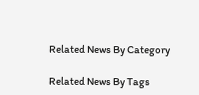Related News By Category

Related News By Tags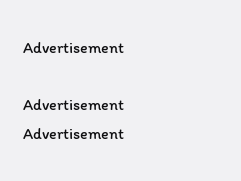Advertisement

Advertisement
Advertisement